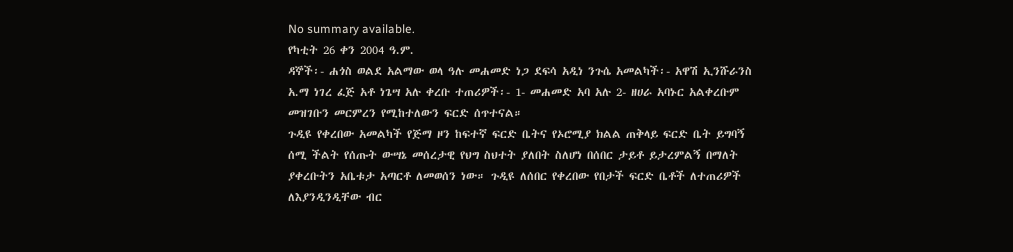No summary available.
የካቲት 26 ቀን 2004 ዓ.ም.
ዳኞች፡- ሐጎስ ወልደ አልማው ወላ ዓሉ መሐመድ ነጋ ደፍሳ አዲነ ንጉሴ አመልካች፡- አዋሽ ኢንሹራንስ አ.ማ ነገረ ፈጅ አቶ ነጌሣ አሉ ቀረቡ ተጠሪዎች፡- 1- መሐመድ አባ አሉ 2- ዘሀራ አባኑር አልቀረቡም መዝገቡን መርምረን የሚከተለውን ፍርድ ሰጥተናል።
ጉዲዩ የቀረበው አመልካች የጅማ ዞን ከፍተኛ ፍርድ ቤትና የኦሮሚያ ክልል ጠቅላይ ፍርድ ቤት ይግባኝ ሰሚ ችልት የሰጡት ውሣኔ መሰረታዊ የህግ ስህተት ያለበት ስለሆነ በሰበር ታይቶ ይታረምልኝ በማለት ያቀረቡትን አቤቱታ አጣርቶ ለመወሰን ነው። ጉዲዩ ለሰበር የቀረበው የበታች ፍርድ ቤቶች ለተጠሪዎች ለእያንዲንዲቸው ብር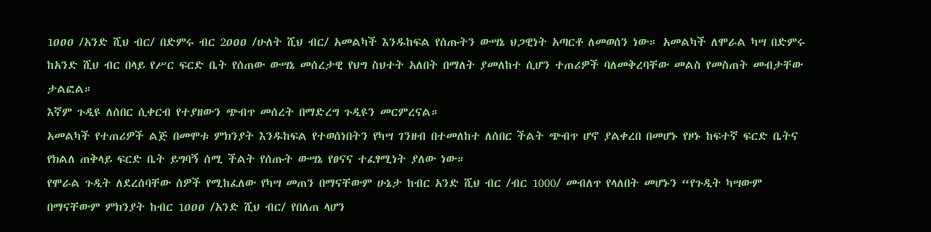1ዐዐዐ /አንድ ሺህ ብር/ በድምሩ ብር 2ዐዐዐ /ሁለት ሺህ ብር/ አመልካች እንዱከፍል የሰጡትን ውሣኔ ህጋዊነት አጣርቶ ለመወሰን ነው። አመልካች ለሞራል ካሣ በድምሩ ከአንድ ሺህ ብር በላይ የሥር ፍርድ ቤት የሰጠው ውሣኔ መሰረታዊ የህግ ስህተት አለበት በማለት ያመለከተ ሲሆን ተጠሪዎች ባለመቅረባቸው መልስ የመስጠት መብታቸው ታልፎል።
እኛም ጉዲዩ ለሰበር ሲቀርብ የተያዘውን ጭብጥ መሰረት በማድረግ ጉዲዩን መርምረናል።
አመልካች የተጠሪዎች ልጅ በመሞቱ ምክንያት እንዱከፍል የተወሰነበትን የካሣ ገንዘብ በተመለከተ ለሰበር ችልት ጭብጥ ሆኖ ያልቀረበ በመሆኑ የዞኑ ከፍተኛ ፍርድ ቤትና የክልለ ጠቅላይ ፍርድ ቤት ይግባኝ ሰሚ ችልት የሰጡት ውሣኔ የፀናና ተፈፃሚነት ያለው ነው።
የሞራል ጉዲት ለደረሰባቸው ሰዎች የሚከፈለው የካሣ መጠን በማናቸውም ሁኔታ ከብር አንድ ሺህ ብር /ብር 1000/ መብለጥ የላለበት መሆኑን “የጉዲት ካሣውም በማናቸውም ምክንያት ከብር 1ዐዐዐ /አንድ ሺህ ብር/ የበለጠ ላሆን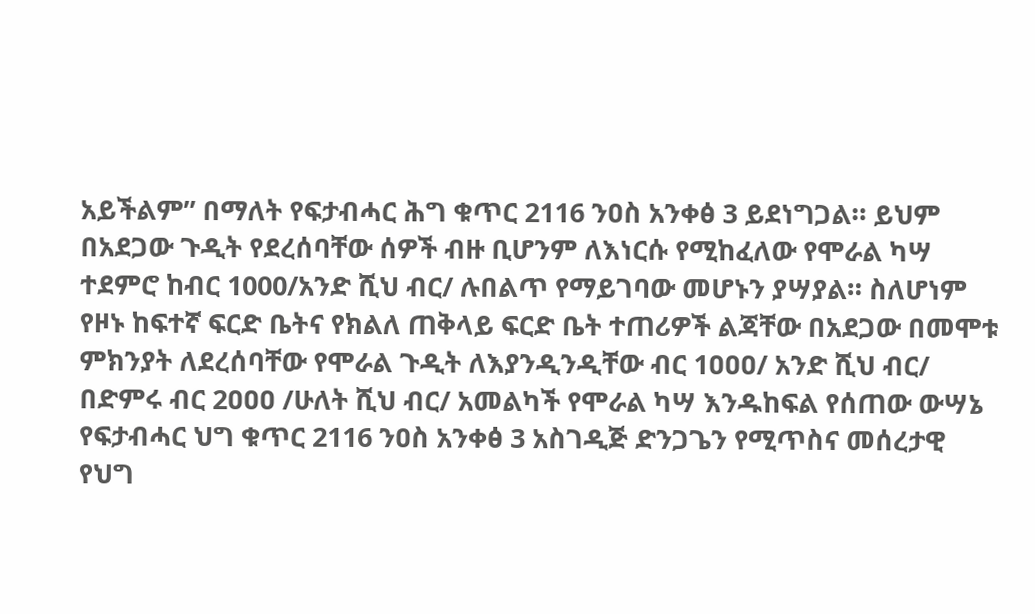አይችልም” በማለት የፍታብሓር ሕግ ቁጥር 2116 ንዐስ አንቀፅ 3 ይደነግጋል። ይህም በአደጋው ጉዲት የደረሰባቸው ሰዎች ብዙ ቢሆንም ለእነርሱ የሚከፈለው የሞራል ካሣ ተደምሮ ከብር 1000/አንድ ሺህ ብር/ ሉበልጥ የማይገባው መሆኑን ያሣያል። ስለሆነም የዞኑ ከፍተኛ ፍርድ ቤትና የክልለ ጠቅላይ ፍርድ ቤት ተጠሪዎች ልጃቸው በአደጋው በመሞቱ ምክንያት ለደረሰባቸው የሞራል ጉዲት ለእያንዲንዲቸው ብር 1ዐዐዐ/ አንድ ሺህ ብር/ በድምሩ ብር 2ዐዐዐ /ሁለት ሺህ ብር/ አመልካች የሞራል ካሣ እንዱከፍል የሰጠው ውሣኔ የፍታብሓር ህግ ቁጥር 2116 ንዐስ አንቀፅ 3 አስገዲጅ ድንጋጌን የሚጥስና መሰረታዊ የህግ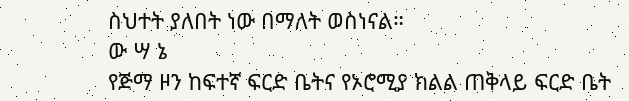ስህተት ያለበት ነው በማለት ወስነናል።
ው ሣ ኔ
የጅማ ዞን ከፍተኛ ፍርድ ቤትና የኦሮሚያ ክልል ጠቅላይ ፍርድ ቤት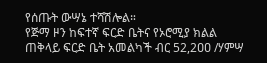የሰጡት ውሣኔ ተሻሽሎል።
የጅማ ዞን ከፍተኛ ፍርድ ቤትና የኦሮሚያ ክልል ጠቅላይ ፍርድ ቤት አመልካች ብር 52,2ዐዐ /ሃምሣ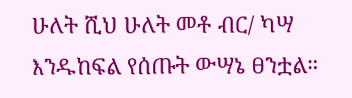ሁለት ሺህ ሁለት መቶ ብር/ ካሣ እንዱከፍል የሰጡት ውሣኔ ፀንቷል።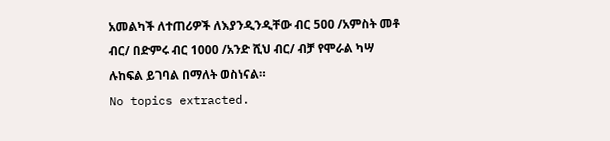አመልካች ለተጠሪዎች ለእያንዲንዲቸው ብር 5ዐዐ /አምስት መቶ ብር/ በድምሩ ብር 1000 /አንድ ሺህ ብር/ ብቻ የሞራል ካሣ ሉከፍል ይገባል በማለት ወስነናል።
No topics extracted.